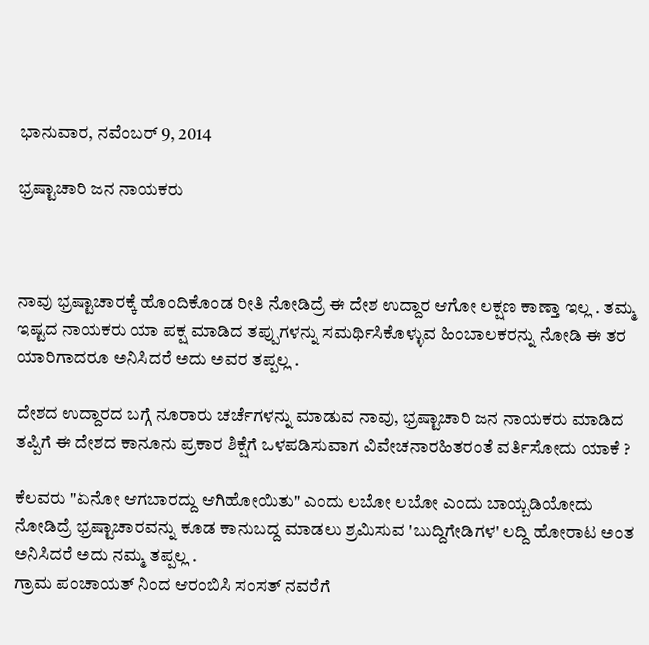ಭಾನುವಾರ, ನವೆಂಬರ್ 9, 2014

ಭ್ರಷ್ಟಾಚಾರಿ ಜನ ನಾಯಕರು



ನಾವು ಭ್ರಷ್ಟಾಚಾರಕ್ಕೆ ಹೊಂದಿಕೊಂಡ ರೀತಿ ನೋಡಿದ್ರೆ ಈ ದೇಶ ಉದ್ದಾರ ಆಗೋ ಲಕ್ಷಣ ಕಾಣ್ತಾ ಇಲ್ಲ . ತಮ್ಮ ಇಷ್ಟದ ನಾಯಕರು ಯಾ ಪಕ್ಷ ಮಾಡಿದ ತಪ್ಪುಗಳನ್ನು ಸಮರ್ಥಿಸಿಕೊಳ್ಳುವ ಹಿಂಬಾಲಕರನ್ನು ನೋಡಿ ಈ ತರ ಯಾರಿಗಾದರೂ ಅನಿಸಿದರೆ ಅದು ಅವರ ತಪ್ಪಲ್ಲ .

ದೇಶದ ಉದ್ದಾರದ ಬಗ್ಗೆ ನೂರಾರು ಚರ್ಚೆಗಳನ್ನು ಮಾಡುವ ನಾವು, ಭ್ರಷ್ಟಾಚಾರಿ ಜನ ನಾಯಕರು ಮಾಡಿದ ತಪ್ಪಿಗೆ ಈ ದೇಶದ ಕಾನೂನು ಪ್ರಕಾರ ಶಿಕ್ಷೆಗೆ ಒಳಪಡಿಸುವಾಗ ವಿವೇಚನಾರಹಿತರಂತೆ ವರ್ತಿಸೋದು ಯಾಕೆ ?

ಕೆಲವರು "ಏನೋ ಆಗಬಾರದ್ದು ಆಗಿಹೋಯಿತು" ಎಂದು ಲಬೋ ಲಬೋ ಎಂದು ಬಾಯ್ಬಡಿಯೋದು ನೋಡಿದ್ರೆ ಭ್ರಷ್ಟಾಚಾರವನ್ನು ಕೂಡ ಕಾನುಬದ್ದ ಮಾಡಲು ಶ್ರಮಿಸುವ 'ಬುದ್ದಿಗೇಡಿಗಳ' ಲದ್ದಿ ಹೋರಾಟ ಅಂತ ಅನಿಸಿದರೆ ಅದು ನಮ್ಮ ತಪ್ಪಲ್ಲ .
ಗ್ರಾಮ ಪಂಚಾಯತ್ ನಿಂದ ಆರಂಬಿಸಿ ಸಂಸತ್ ನವರೆಗೆ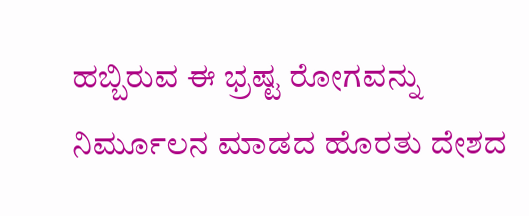ಹಬ್ಬಿರುವ ಈ ಭ್ರಷ್ಟ ರೋಗವನ್ನು ನಿರ್ಮೂಲನ ಮಾಡದ ಹೊರತು ದೇಶದ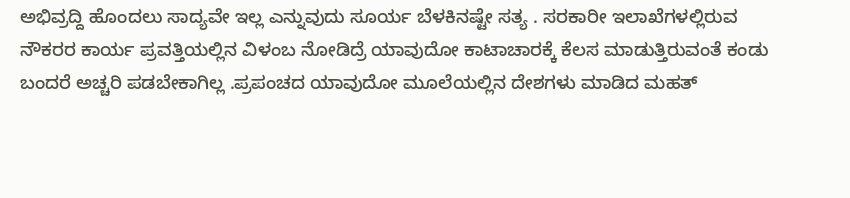ಅಭಿವ್ರದ್ದಿ ಹೊಂದಲು ಸಾದ್ಯವೇ ಇಲ್ಲ ಎನ್ನುವುದು ಸೂರ್ಯ ಬೆಳಕಿನಷ್ಟೇ ಸತ್ಯ . ಸರಕಾರೀ ಇಲಾಖೆಗಳಲ್ಲಿರುವ ನೌಕರರ ಕಾರ್ಯ ಪ್ರವತ್ತಿಯಲ್ಲಿನ ವಿಳಂಬ ನೋಡಿದ್ರೆ ಯಾವುದೋ ಕಾಟಾಚಾರಕ್ಕೆ ಕೆಲಸ ಮಾಡುತ್ತಿರುವಂತೆ ಕಂಡು ಬಂದರೆ ಅಚ್ಚರಿ ಪಡಬೇಕಾಗಿಲ್ಲ .ಪ್ರಪಂಚದ ಯಾವುದೋ ಮೂಲೆಯಲ್ಲಿನ ದೇಶಗಳು ಮಾಡಿದ ಮಹತ್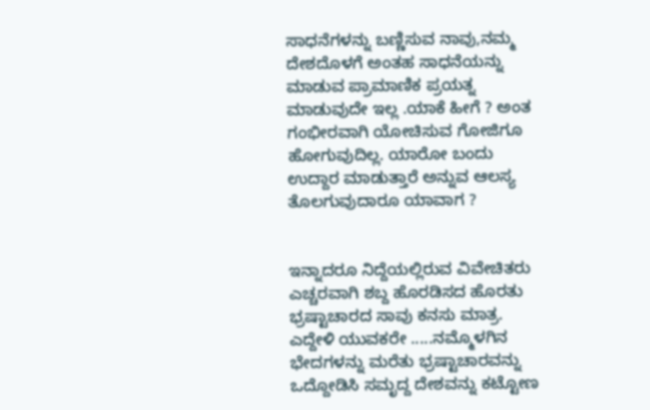ಸಾಧನೆಗಳನ್ನು ಬಣ್ಣಿಸುವ ನಾವು,ನಮ್ಮ ದೇಶದೊಳಗೆ ಅಂತಹ ಸಾಧನೆಯನ್ನು ಮಾಡುವ ಪ್ರಾಮಾಣಿಕ ಪ್ರಯತ್ನ ಮಾಡುವುದೇ ಇಲ್ಲ .ಯಾಕೆ ಹೀಗೆ ? ಅಂತ ಗಂಭೀರವಾಗಿ ಯೋಚಿಸುವ ಗೋಜಿಗೂ ಹೋಗುವುದಿಲ್ಲ. ಯಾರೋ ಬಂದು ಉದ್ದಾರ ಮಾಡುತ್ತಾರೆ ಅನ್ನುವ ಆಲಸ್ಯ ತೊಲಗುವುದಾರೂ ಯಾವಾಗ ?


ಇನ್ನಾದರೂ ನಿದ್ದೆಯಲ್ಲಿರುವ ವಿವೇಚಿತರು ಎಚ್ಚರವಾಗಿ ಶಬ್ದ ಹೊರಡಿಸದ ಹೊರತು ಭ್ರಷ್ಟಾಚಾರದ ಸಾವು ಕನಸು ಮಾತ್ರ. ಎದ್ದೇಳಿ ಯುವಕರೇ .....ನಮ್ಮೊಳಗಿನ ಭೇದಗಳನ್ನು ಮರೆತು ಭ್ರಷ್ಟಾಚಾರವನ್ನು ಒದ್ದೋಡಿಸಿ ಸಮೃದ್ದ ದೇಶವನ್ನು ಕಟ್ಟೋಣ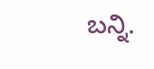ಬನ್ನಿ.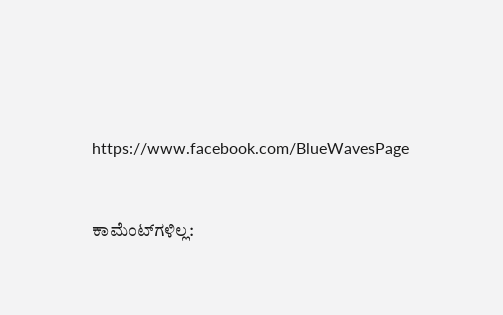https://www.facebook.com/BlueWavesPage


ಕಾಮೆಂಟ್‌ಗಳಿಲ್ಲ: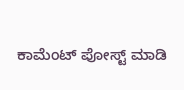ಕಾಮೆಂಟ್‌‌ ಪೋಸ್ಟ್‌ ಮಾಡಿ